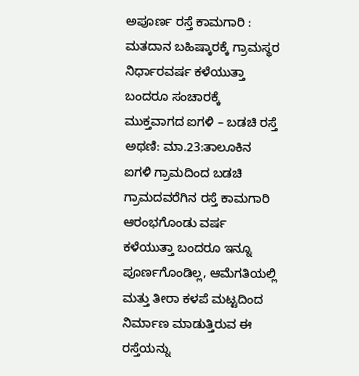ಅಪೂರ್ಣ ರಸ್ತೆ ಕಾಮಗಾರಿ : ಮತದಾನ ಬಹಿಷ್ಕಾರಕ್ಕೆ ಗ್ರಾಮಸ್ಥರ ನಿರ್ಧಾರವರ್ಷ ಕಳೆಯುತ್ತಾ ಬಂದರೂ ಸಂಚಾರಕ್ಕೆ ಮುಕ್ತವಾಗದ ಐಗಳಿ – ಬಡಚಿ ರಸ್ತೆ
ಅಥಣಿ: ಮಾ.23:ತಾಲೂಕಿನ ಐಗಳಿ ಗ್ರಾಮದಿಂದ ಬಡಚಿ ಗ್ರಾಮದವರೆಗಿನ ರಸ್ತೆ ಕಾಮಗಾರಿ ಆರಂಭಗೊಂಡು ವರ್ಷ ಕಳೆಯುತ್ತಾ ಬಂದರೂ ಇನ್ನೂ ಪೂರ್ಣಗೊಂಡಿಲ್ಲ, ಆಮೆಗತಿಯಲ್ಲಿ ಮತ್ತು ತೀರಾ ಕಳಪೆ ಮಟ್ಟದಿಂದ ನಿರ್ಮಾಣ ಮಾಡುತ್ತಿರುವ ಈ ರಸ್ತೆಯನ್ನು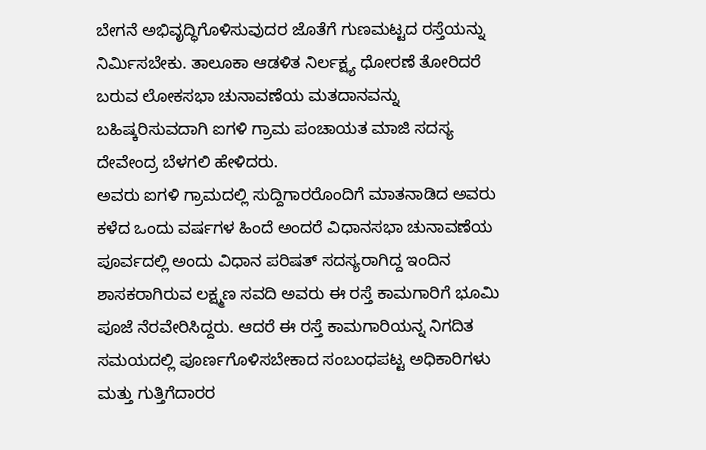ಬೇಗನೆ ಅಭಿವೃದ್ಧಿಗೊಳಿಸುವುದರ ಜೊತೆಗೆ ಗುಣಮಟ್ಟದ ರಸ್ತೆಯನ್ನು ನಿರ್ಮಿಸಬೇಕು. ತಾಲೂಕಾ ಆಡಳಿತ ನಿರ್ಲಕ್ಷ್ಯ ಧೋರಣೆ ತೋರಿದರೆ ಬರುವ ಲೋಕಸಭಾ ಚುನಾವಣೆಯ ಮತದಾನವನ್ನು ಬಹಿಷ್ಕರಿಸುವದಾಗಿ ಐಗಳಿ ಗ್ರಾಮ ಪಂಚಾಯತ ಮಾಜಿ ಸದಸ್ಯ ದೇವೇಂದ್ರ ಬೆಳಗಲಿ ಹೇಳಿದರು.
ಅವರು ಐಗಳಿ ಗ್ರಾಮದಲ್ಲಿ ಸುದ್ದಿಗಾರರೊಂದಿಗೆ ಮಾತನಾಡಿದ ಅವರು ಕಳೆದ ಒಂದು ವರ್ಷಗಳ ಹಿಂದೆ ಅಂದರೆ ವಿಧಾನಸಭಾ ಚುನಾವಣೆಯ ಪೂರ್ವದಲ್ಲಿ ಅಂದು ವಿಧಾನ ಪರಿಷತ್ ಸದಸ್ಯರಾಗಿದ್ದ ಇಂದಿನ ಶಾಸಕರಾಗಿರುವ ಲಕ್ಷ್ಮಣ ಸವದಿ ಅವರು ಈ ರಸ್ತೆ ಕಾಮಗಾರಿಗೆ ಭೂಮಿ ಪೂಜೆ ನೆರವೇರಿಸಿದ್ದರು. ಆದರೆ ಈ ರಸ್ತೆ ಕಾಮಗಾರಿಯನ್ನ ನಿಗದಿತ ಸಮಯದಲ್ಲಿ ಪೂರ್ಣಗೊಳಿಸಬೇಕಾದ ಸಂಬಂಧಪಟ್ಟ ಅಧಿಕಾರಿಗಳು ಮತ್ತು ಗುತ್ತಿಗೆದಾರರ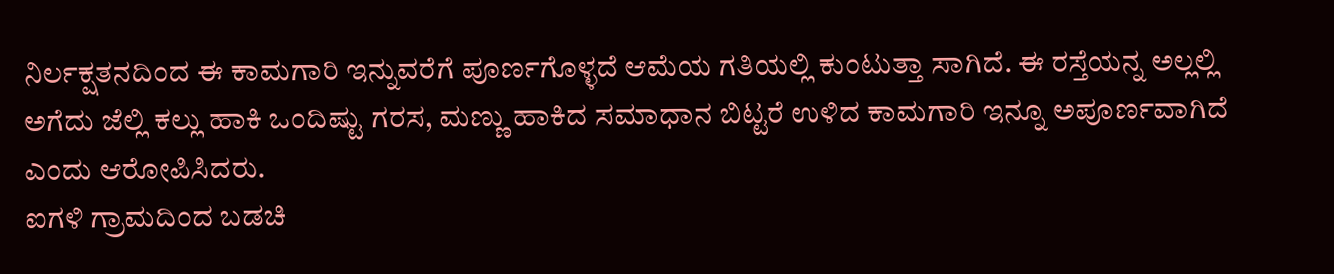ನಿರ್ಲಕ್ಷತನದಿಂದ ಈ ಕಾಮಗಾರಿ ಇನ್ನುವರೆಗೆ ಪೂರ್ಣಗೊಳ್ಳದೆ ಆಮೆಯ ಗತಿಯಲ್ಲಿ ಕುಂಟುತ್ತಾ ಸಾಗಿದೆ. ಈ ರಸ್ತೆಯನ್ನ ಅಲ್ಲಲ್ಲಿ ಅಗೆದು ಜೆಲ್ಲಿ ಕಲ್ಲು ಹಾಕಿ ಒಂದಿಷ್ಟು ಗರಸ, ಮಣ್ಣು ಹಾಕಿದ ಸಮಾಧಾನ ಬಿಟ್ಟರೆ ಉಳಿದ ಕಾಮಗಾರಿ ಇನ್ನೂ ಅಪೂರ್ಣವಾಗಿದೆ ಎಂದು ಆರೋಪಿಸಿದರು.
ಐಗಳಿ ಗ್ರಾಮದಿಂದ ಬಡಚಿ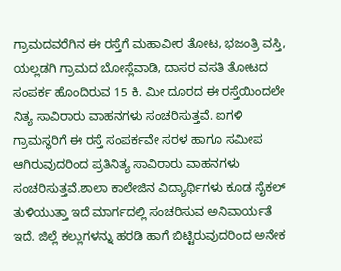ಗ್ರಾಮದವರೆಗಿನ ಈ ರಸ್ತೆಗೆ ಮಹಾವೀರ ತೋಟ, ಭಜಂತ್ರಿ ವಸ್ತಿ, ಯಲ್ಲಡಗಿ ಗ್ರಾಮದ ಬೋಸ್ಲೆವಾಡಿ, ದಾಸರ ವಸತಿ ತೋಟದ ಸಂಪರ್ಕ ಹೊಂದಿರುವ 15 ಕಿ. ಮೀ ದೂರದ ಈ ರಸ್ತೆಯಿಂದಲೇ ನಿತ್ಯ ಸಾವಿರಾರು ವಾಹನಗಳು ಸಂಚರಿಸುತ್ತವೆ. ಐಗಳಿ ಗ್ರಾಮಸ್ಥರಿಗೆ ಈ ರಸ್ತೆ ಸಂಪರ್ಕವೇ ಸರಳ ಹಾಗೂ ಸಮೀಪ ಆಗಿರುವುದರಿಂದ ಪ್ರತಿನಿತ್ಯ ಸಾವಿರಾರು ವಾಹನಗಳು ಸಂಚರಿಸುತ್ತವೆ.ಶಾಲಾ ಕಾಲೇಜಿನ ವಿದ್ಯಾರ್ಥಿಗಳು ಕೂಡ ಸೈಕಲ್ ತುಳಿಯುತ್ತಾ ಇದೆ ಮಾರ್ಗದಲ್ಲಿ ಸಂಚರಿಸುವ ಅನಿವಾರ್ಯತೆ ಇದೆ. ಜಿಲ್ಲೆ ಕಲ್ಲುಗಳನ್ನು ಹರಡಿ ಹಾಗೆ ಬಿಟ್ಟಿರುವುದರಿಂದ ಅನೇಕ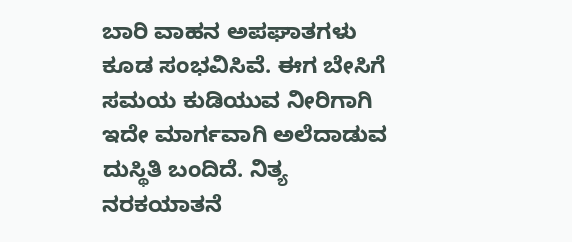ಬಾರಿ ವಾಹನ ಅಪಘಾತಗಳು ಕೂಡ ಸಂಭವಿಸಿವೆ. ಈಗ ಬೇಸಿಗೆ ಸಮಯ ಕುಡಿಯುವ ನೀರಿಗಾಗಿ ಇದೇ ಮಾರ್ಗವಾಗಿ ಅಲೆದಾಡುವ ದುಸ್ಥಿತಿ ಬಂದಿದೆ. ನಿತ್ಯ ನರಕಯಾತನೆ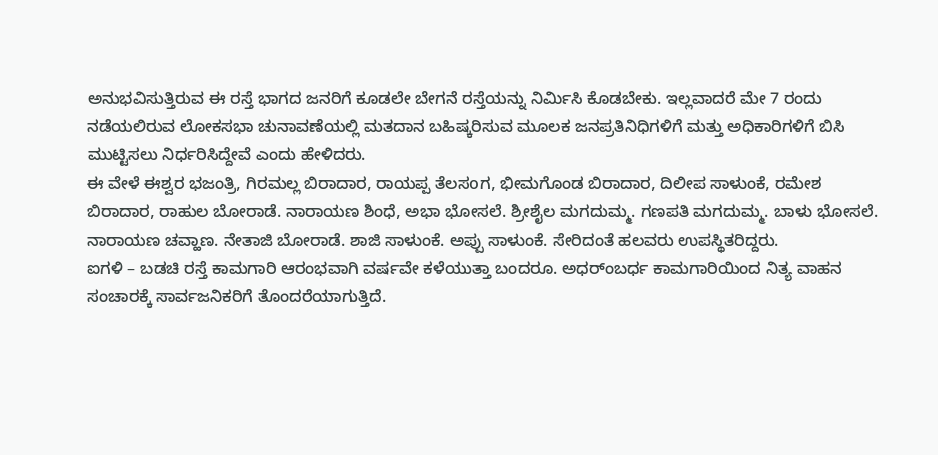ಅನುಭವಿಸುತ್ತಿರುವ ಈ ರಸ್ತೆ ಭಾಗದ ಜನರಿಗೆ ಕೂಡಲೇ ಬೇಗನೆ ರಸ್ತೆಯನ್ನು ನಿರ್ಮಿಸಿ ಕೊಡಬೇಕು. ಇಲ್ಲವಾದರೆ ಮೇ 7 ರಂದು ನಡೆಯಲಿರುವ ಲೋಕಸಭಾ ಚುನಾವಣೆಯಲ್ಲಿ ಮತದಾನ ಬಹಿಷ್ಕರಿಸುವ ಮೂಲಕ ಜನಪ್ರತಿನಿಧಿಗಳಿಗೆ ಮತ್ತು ಅಧಿಕಾರಿಗಳಿಗೆ ಬಿಸಿ ಮುಟ್ಟಿಸಲು ನಿರ್ಧರಿಸಿದ್ದೇವೆ ಎಂದು ಹೇಳಿದರು.
ಈ ವೇಳೆ ಈಶ್ವರ ಭಜಂತ್ರಿ, ಗಿರಮಲ್ಲ ಬಿರಾದಾರ, ರಾಯಪ್ಪ ತೆಲಸoಗ, ಭೀಮಗೊಂಡ ಬಿರಾದಾರ, ದಿಲೀಪ ಸಾಳುಂಕೆ, ರಮೇಶ ಬಿರಾದಾರ, ರಾಹುಲ ಬೋರಾಡೆ. ನಾರಾಯಣ ಶಿಂಧೆ, ಅಭಾ ಭೋಸಲೆ. ಶ್ರೀಶೈಲ ಮಗದುಮ್ಮ. ಗಣಪತಿ ಮಗದುಮ್ಮ. ಬಾಳು ಭೋಸಲೆ. ನಾರಾಯಣ ಚವ್ಹಾಣ. ನೇತಾಜಿ ಬೋರಾಡೆ. ಶಾಜಿ ಸಾಳುಂಕೆ. ಅಪ್ಪು ಸಾಳುಂಕೆ. ಸೇರಿದಂತೆ ಹಲವರು ಉಪಸ್ಥಿತರಿದ್ದರು.
ಐಗಳಿ – ಬಡಚಿ ರಸ್ತೆ ಕಾಮಗಾರಿ ಆರಂಭವಾಗಿ ವರ್ಷವೇ ಕಳೆಯುತ್ತಾ ಬಂದರೂ. ಅಧರ್ಂಬರ್ಧ ಕಾಮಗಾರಿಯಿಂದ ನಿತ್ಯ ವಾಹನ ಸಂಚಾರಕ್ಕೆ ಸಾರ್ವಜನಿಕರಿಗೆ ತೊಂದರೆಯಾಗುತ್ತಿದೆ.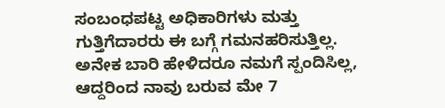ಸಂಬಂಧಪಟ್ಟ ಅಧಿಕಾರಿಗಳು ಮತ್ತು ಗುತ್ತಿಗೆದಾರರು ಈ ಬಗ್ಗೆ ಗಮನಹರಿಸುತ್ತಿಲ್ಲ. ಅನೇಕ ಬಾರಿ ಹೇಳಿದರೂ ನಮಗೆ ಸ್ಪಂದಿಸಿಲ್ಲ, ಆದ್ದರಿಂದ ನಾವು ಬರುವ ಮೇ 7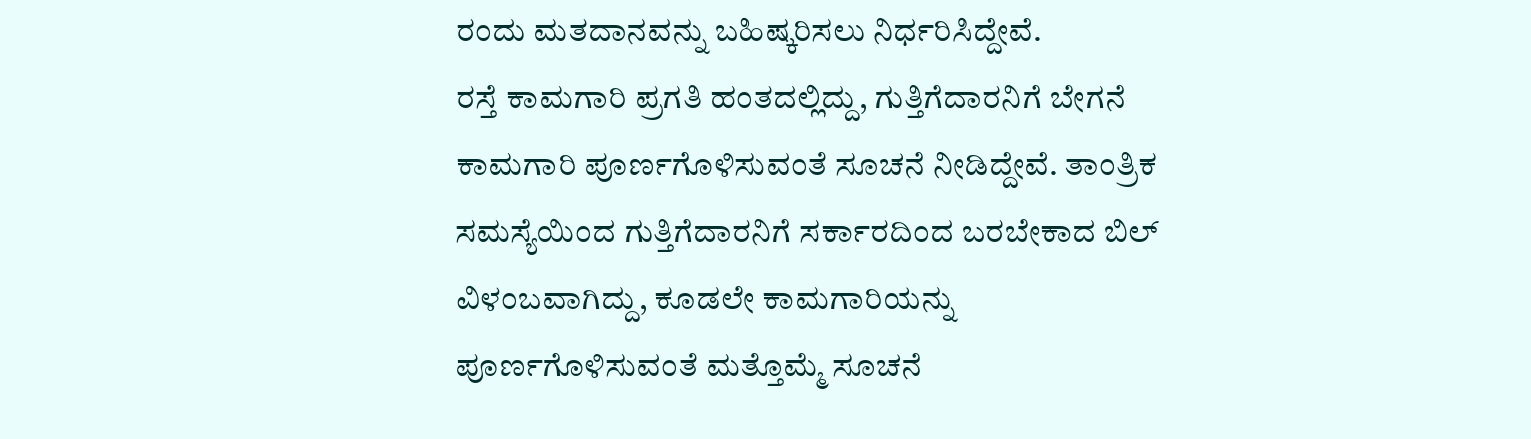ರಂದು ಮತದಾನವನ್ನು ಬಹಿಷ್ಕರಿಸಲು ನಿರ್ಧರಿಸಿದ್ದೇವೆ.
ರಸ್ತೆ ಕಾಮಗಾರಿ ಪ್ರಗತಿ ಹಂತದಲ್ಲಿದ್ದು, ಗುತ್ತಿಗೆದಾರನಿಗೆ ಬೇಗನೆ ಕಾಮಗಾರಿ ಪೂರ್ಣಗೊಳಿಸುವಂತೆ ಸೂಚನೆ ನೀಡಿದ್ದೇವೆ. ತಾಂತ್ರಿಕ ಸಮಸ್ಯೆಯಿಂದ ಗುತ್ತಿಗೆದಾರನಿಗೆ ಸರ್ಕಾರದಿಂದ ಬರಬೇಕಾದ ಬಿಲ್ ವಿಳಂಬವಾಗಿದ್ದು, ಕೂಡಲೇ ಕಾಮಗಾರಿಯನ್ನು ಪೂರ್ಣಗೊಳಿಸುವಂತೆ ಮತ್ತೊಮ್ಮೆ ಸೂಚನೆ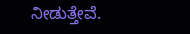ನೀಡುತ್ತೇವೆ.